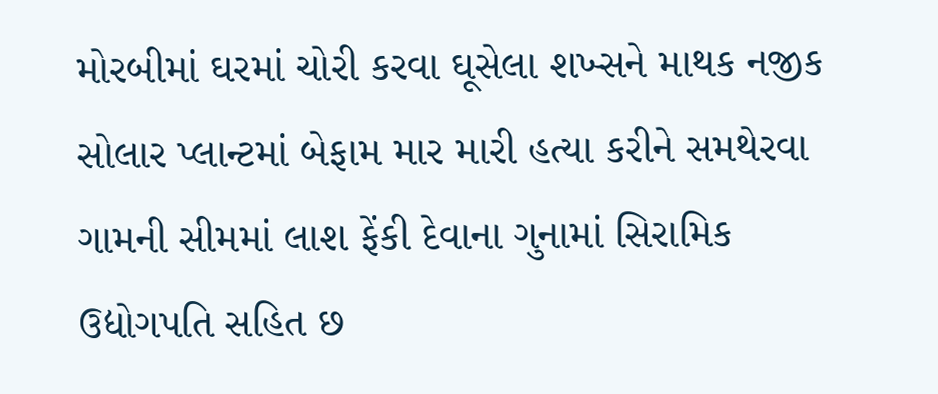મોરબીમાં ઘરમાં ચોરી કરવા ઘૂસેલા શખ્સને માથક નજીક સોલાર પ્લાન્ટમાં બેફામ માર મારી હત્યા કરીને સમથેરવા ગામની સીમમાં લાશ ફેંકી દેવાના ગુનામાં સિરામિક ઉદ્યોગપતિ સહિત છ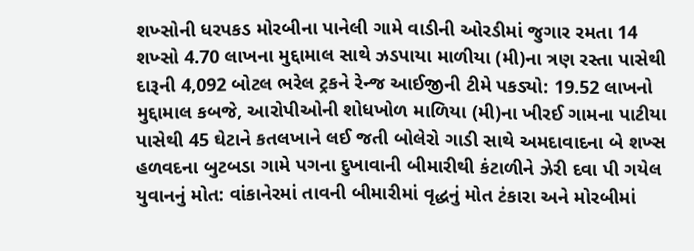શખ્સોની ધરપકડ મોરબીના પાનેલી ગામે વાડીની ઓરડીમાં જુગાર રમતા 14 શખ્સો 4.70 લાખના મુદ્દામાલ સાથે ઝડપાયા માળીયા (મી)ના ત્રણ રસ્તા પાસેથી દારૂની 4,092 બોટલ ભરેલ ટ્રકને રેન્જ આઈજીની ટીમે પકડ્યો: 19.52 લાખનો મુદ્દામાલ કબજે, આરોપીઓની શોધખોળ માળિયા (મી)ના ખીરઈ ગામના પાટીયા પાસેથી 45 ઘેટાને કતલખાને લઈ જતી બોલેરો ગાડી સાથે અમદાવાદના બે શખ્સ હળવદના બુટબડા ગામે પગના દુખાવાની બીમારીથી કંટાળીને ઝેરી દવા પી ગયેલ યુવાનનું મોત: વાંકાનેરમાં તાવની બીમારીમાં વૃદ્ધનું મોત ટંકારા અને મોરબીમાં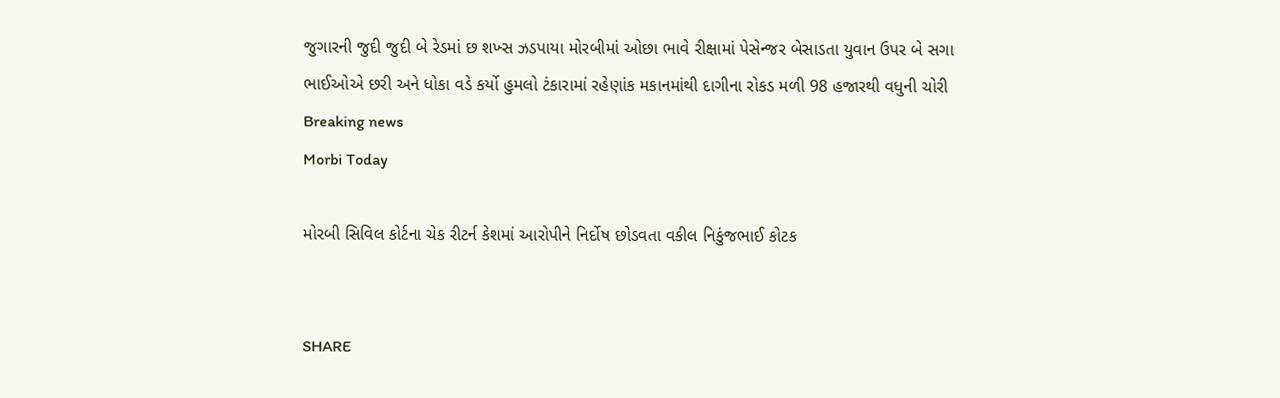જુગારની જુદી જુદી બે રેડમાં છ શખ્સ ઝડપાયા મોરબીમાં ઓછા ભાવે રીક્ષામાં પેસેન્જર બેસાડતા યુવાન ઉપર બે સગા ભાઈઓએ છરી અને ધોકા વડે કર્યો હુમલો ટંકારામાં રહેણાંક મકાનમાંથી દાગીના રોકડ મળી 98 હજારથી વધુની ચોરી
Breaking news
Morbi Today

મોરબી સિવિલ કોર્ટના ચેક રીટર્ન કેશમાં આરોપીને નિર્દોષ છોડવતા વકીલ નિકુંજભાઈ કોટક


SHARE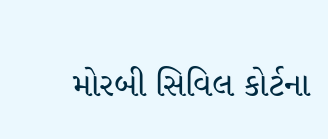મોરબી સિવિલ કોર્ટના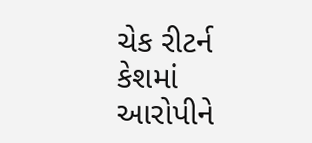ચેક રીટર્ન કેશમાં આરોપીને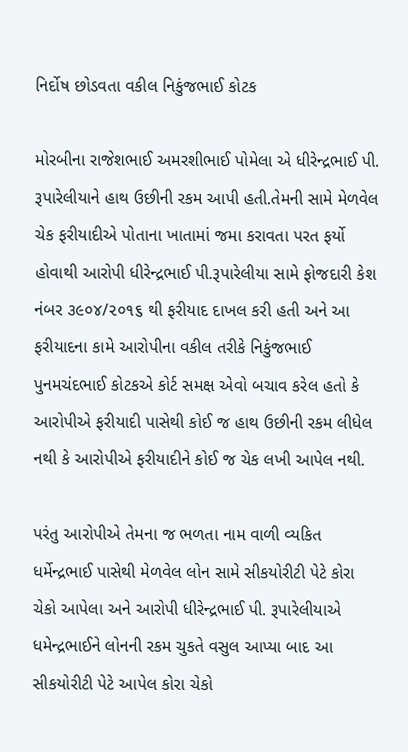નિર્દોષ છોડવતા વકીલ નિકુંજભાઈ કોટક

મોરબીના રાજેશભાઈ અમરશીભાઈ પોમેલા એ ધીરેન્દ્રભાઈ પી. રૂપારેલીયાને હાથ ઉછીની રકમ આપી હતી.તેમની સામે મેળવેલ ચેક ફરીયાદીએ પોતાના ખાતામાં જમા કરાવતા પરત ફર્યો હોવાથી આરોપી ધીરેન્દ્રભાઈ પી.રૂપારેલીયા સામે ફોજદારી કેશ નંબર ૩૯૦૪/૨૦૧૬ થી ફરીયાદ દાખલ કરી હતી અને આ ફરીયાદના કામે આરોપીના વકીલ તરીકે નિકુંજભાઈ પુનમચંદભાઈ કોટકએ કોર્ટ સમક્ષ એવો બચાવ કરેલ હતો કે આરોપીએ ફરીયાદી પાસેથી કોઈ જ હાથ ઉછીની રકમ લીધેલ નથી કે આરોપીએ ફરીયાદીને કોઈ જ ચેક લખી આપેલ નથી.

પરંતુ આરોપીએ તેમના જ ભળતા નામ વાળી વ્યકિત ધર્મેન્દ્રભાઈ પાસેથી મેળવેલ લોન સામે સીકયોરીટી પેટે કોરા ચેકો આપેલા અને આરોપી ધીરેન્દ્રભાઈ પી. રૂપારેલીયાએ ધમેન્દ્રભાઈને લોનની રકમ ચુકતે વસુલ આપ્યા બાદ આ સીકયોરીટી પેટે આપેલ કોરા ચેકો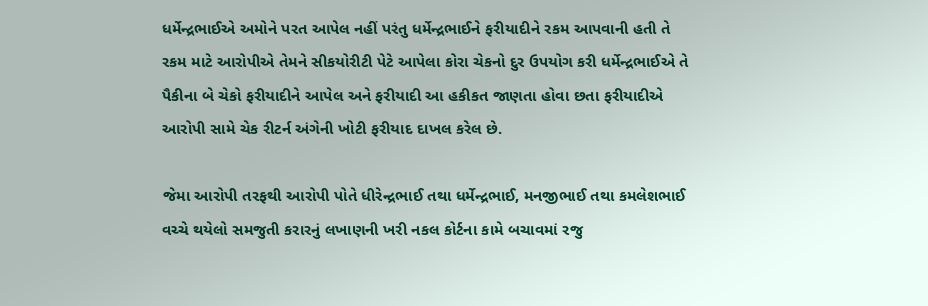ધર્મેન્દ્રભાઈએ અમોને પરત આપેલ નહીં પરંતુ ધર્મેન્દ્રભાઈને ફરીયાદીને રકમ આપવાની હતી તે રકમ માટે આરોપીએ તેમને સીકયોરીટી પેટે આપેલા કોરા ચેકનો દુર ઉપયોગ કરી ધર્મેન્દ્રભાઈએ તે પૈકીના બે ચેકો ફરીયાદીને આપેલ અને ફરીયાદી આ હકીકત જાણતા હોવા છતા ફરીયાદીએ આરોપી સામે ચેક રીટર્ન અંગેની ખોટી ફરીયાદ દાખલ કરેલ છે.

જેમા આરોપી તરફથી આરોપી પોતે ધીરેન્દ્રભાઈ તથા ધર્મેન્દ્રભાઈ, મનજીભાઈ તથા કમલેશભાઈ વચ્ચે થયેલો સમજુતી કરારનું લખાણની ખરી નકલ કોર્ટના કામે બચાવમાં રજુ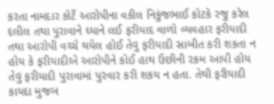કરતા નામદાર કોર્ટે આરોપીના વકીલ નિકુંજભાઈ કોટકે રજુ કરેલ દલીલ તથા પુરાવાને ધ્યાને લઈ ફરીયાદ વાળો વ્યવહાર ફરીયાદી તથા આરોપી વચ્ચે થયેલ હોઈ તેવુ ફરીયાદી સાબીત કરી શકતા ન હોય કે ફરીયાદીએ આરોપીને કોઈ હાથ ઉછીની રકમ આપી હોય તેવુ ફરીયાદી પુરાવામાં પુરવાર કરી શકય ન હતા. તેથી ફરીયાદી કાયદા મુજબ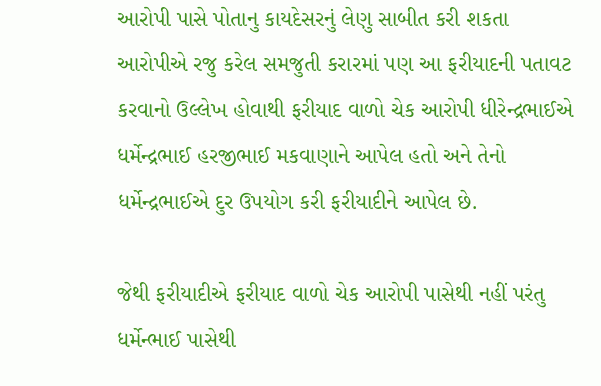આરોપી પાસે પોતાનુ કાયદેસરનું લેણુ સાબીત કરી શકતા આરોપીએ રજુ કરેલ સમજુતી કરારમાં પણ આ ફરીયાદની પતાવટ કરવાનો ઉલ્લેખ હોવાથી ફરીયાદ વાળો ચેક આરોપી ધીરેન્દ્રભાઈએ ધર્મેન્દ્રભાઈ હરજીભાઈ મકવાણાને આપેલ હતો અને તેનો ધર્મેન્દ્રભાઈએ દુર ઉપયોગ કરી ફરીયાદીને આપેલ છે.

જેથી ફરીયાદીએ ફરીયાદ વાળો ચેક આરોપી પાસેથી નહીં પરંતુ ધર્મેન્ભાઈ પાસેથી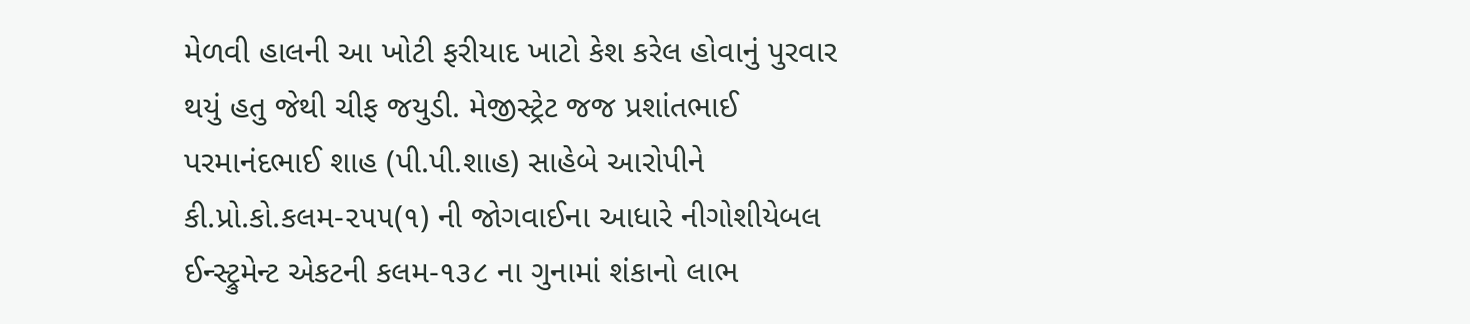મેળવી હાલની આ ખોટી ફરીયાદ ખાટો કેશ કરેલ હોવાનું પુરવાર થયું હતુ જેથી ચીફ જયુડી. મેજીસ્ટ્રેટ જજ પ્રશાંતભાઈ પરમાનંદભાઈ શાહ (પી.પી.શાહ) સાહેબે આરોપીને કી.પ્રો.કો.કલમ-૨૫૫(૧) ની જોગવાઈના આધારે નીગોશીયેબલ ઈન્સ્ટ્રુમેન્ટ એકટની કલમ-૧૩૮ ના ગુનામાં શંકાનો લાભ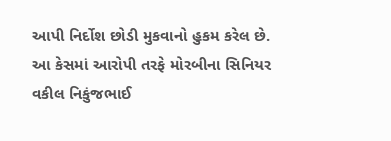આપી નિર્દોશ છોડી મુકવાનો હુકમ કરેલ છે. આ કેસમાં આરોપી તરફે મોરબીના સિનિયર વકીલ નિકુંજભાઈ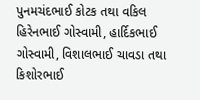પુનમચંદભાઈ કોટક તથા વકિલ હિરેનભાઈ ગોસ્વામી, હાર્દિકભાઈ ગોસ્વામી, વિશાલભાઈ ચાવડા તથા કિશોરભાઈ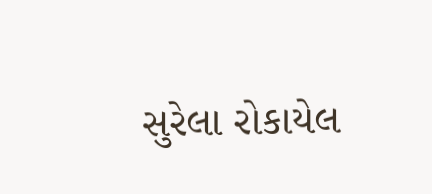સુરેલા રોકાયેલ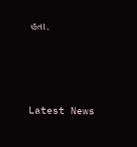હતા.






Latest News